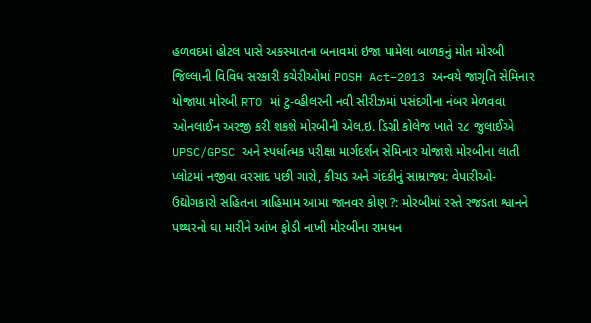હળવદમાં હોટલ પાસે અકસ્માતના બનાવમાં ઇજા પામેલા બાળકનું મોત મોરબી જિલ્લાની વિવિધ સરકારી કચેરીઓમાં POSH Act–2013 અન્વયે જાગૃતિ સેમિનાર યોજાયા મોરબી RTO માં ટુ-વ્હીલરની નવી સીરીઝમાં પસંદગીના નંબર મેળવવા ઓનલાઈન અરજી કરી શકશે મોરબીની એલ.ઇ. ડિગ્રી કોલેજ ખાતે ૨૮ જુલાઈએ UPSC/GPSC અને સ્પર્ધાત્મક પરીક્ષા માર્ગદર્શન સેમિનાર યોજાશે મોરબીના લાતી પ્લોટમાં નજીવા વરસાદ પછી ગારો, કીચડ અને ગંદકીનું સામ્રાજ્ય: વેપારીઓ-ઉદ્યોગકારો સહિતના ત્રાહિમામ આમા જાનવર કોણ ?: મોરબીમાં રસ્તે રજડતા શ્વાનને પથ્થરનો ઘા મારીને આંખ ફોડી નાખી મોરબીના રામધન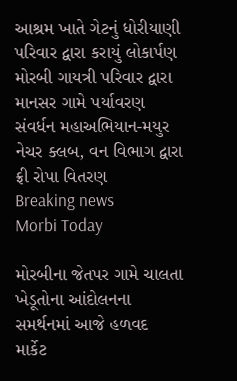આશ્રમ ખાતે ગેટનું ધોરીયાણી પરિવાર દ્વારા કરાયું લોકાર્પણ મોરબી ગાયત્રી પરિવાર દ્વારા માનસર ગામે પર્યાવરણ સંવર્ધન મહાઅભિયાન-મયુર નેચર ક્લબ, વન વિભાગ દ્વારા ફ્રી રોપા વિતરણ
Breaking news
Morbi Today

મોરબીના જેતપર ગામે ચાલતા ખેડૂતોના આંદોલનના સમર્થનમાં આજે હળવદ માર્કેટ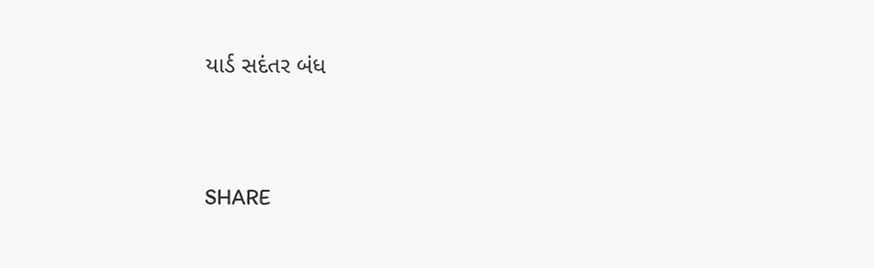યાર્ડ સદંતર બંધ


SHARE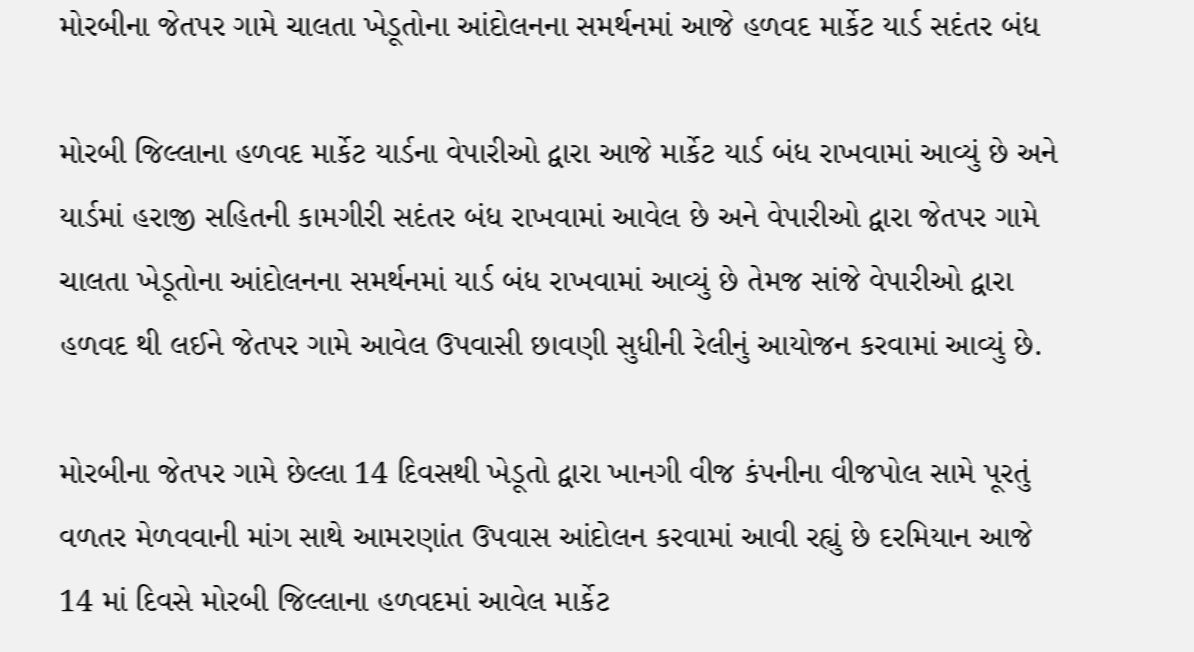મોરબીના જેતપર ગામે ચાલતા ખેડૂતોના આંદોલનના સમર્થનમાં આજે હળવદ માર્કેટ યાર્ડ સદંતર બંધ

મોરબી જિલ્લાના હળવદ માર્કેટ યાર્ડના વેપારીઓ દ્વારા આજે માર્કેટ યાર્ડ બંધ રાખવામાં આવ્યું છે અને યાર્ડમાં હરાજી સહિતની કામગીરી સદંતર બંધ રાખવામાં આવેલ છે અને વેપારીઓ દ્વારા જેતપર ગામે ચાલતા ખેડૂતોના આંદોલનના સમર્થનમાં યાર્ડ બંધ રાખવામાં આવ્યું છે તેમજ સાંજે વેપારીઓ દ્વારા હળવદ થી લઈને જેતપર ગામે આવેલ ઉપવાસી છાવણી સુધીની રેલીનું આયોજન કરવામાં આવ્યું છે.

મોરબીના જેતપર ગામે છેલ્લા 14 દિવસથી ખેડૂતો દ્વારા ખાનગી વીજ કંપનીના વીજપોલ સામે પૂરતું વળતર મેળવવાની માંગ સાથે આમરણાંત ઉપવાસ આંદોલન કરવામાં આવી રહ્યું છે દરમિયાન આજે 14 માં દિવસે મોરબી જિલ્લાના હળવદમાં આવેલ માર્કેટ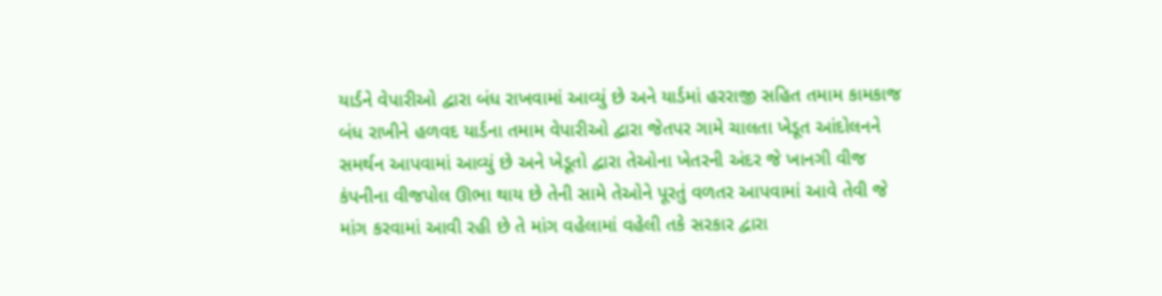યાર્ડને વેપારીઓ દ્વારા બંધ રાખવામાં આવ્યું છે અને યાર્ડમાં હરરાજી સહિત તમામ કામકાજ બંધ રાખીને હળવદ યાર્ડના તમામ વેપારીઓ દ્વારા જેતપર ગામે ચાલતા ખેડૂત આંદોલનને સમર્થન આપવામાં આવ્યું છે અને ખેડૂતો દ્વારા તેઓના ખેતરની અંદર જે ખાનગી વીજ કંપનીના વીજપોલ ઊભા થાય છે તેની સામે તેઓને પૂરતું વળતર આપવામાં આવે તેવી જે માંગ કરવામાં આવી રહી છે તે માંગ વહેલામાં વહેલી તકે સરકાર દ્વારા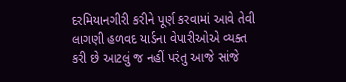દરમિયાનગીરી કરીને પૂર્ણ કરવામાં આવે તેવી લાગણી હળવદ યાર્ડના વેપારીઓએ વ્યક્ત કરી છે આટલું જ નહીં પરંતુ આજે સાંજે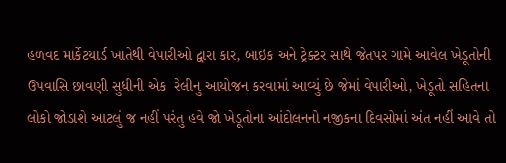હળવદ માર્કેટયાર્ડ ખાતેથી વેપારીઓ દ્વારા કાર, બાઇક અને ટ્રેક્ટર સાથે જેતપર ગામે આવેલ ખેડૂતોની ઉપવાસિ છાવણી સુધીની એક  રેલીનુ આયોજન કરવામાં આવ્યું છે જેમાં વેપારીઓ, ખેડૂતો સહિતના લોકો જોડાશે આટલું જ નહીં પરંતુ હવે જો ખેડૂતોના આંદોલનનો નજીકના દિવસોમાં અંત નહીં આવે તો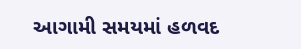આગામી સમયમાં હળવદ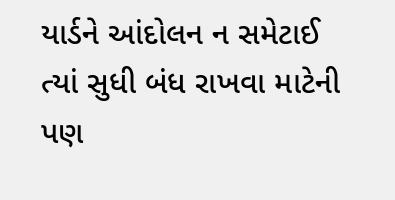યાર્ડને આંદોલન ન સમેટાઈ ત્યાં સુધી બંધ રાખવા માટેની પણ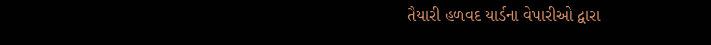તૈયારી હળવદ યાર્ડના વેપારીઓ દ્વારા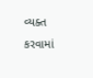વ્યક્ત કરવામાં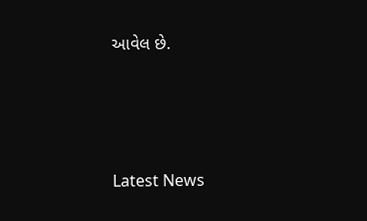આવેલ છે.






Latest News